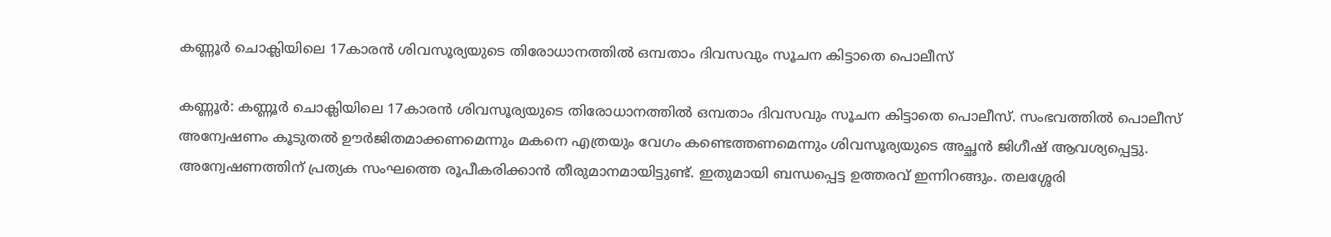കണ്ണൂർ ചൊക്ലിയിലെ 17കാരൻ ശിവസൂര്യയുടെ തിരോധാനത്തിൽ ഒമ്പതാം ദിവസവും സൂചന കിട്ടാതെ പൊലീസ്

കണ്ണൂർ: കണ്ണൂർ ചൊക്ലിയിലെ 17കാരൻ ശിവസൂര്യയുടെ തിരോധാനത്തിൽ ഒമ്പതാം ദിവസവും സൂചന കിട്ടാതെ പൊലീസ്. സംഭവത്തില്‍ പൊലീസ് അന്വേഷണം കൂടുതൽ ഊർജിതമാക്കണമെന്നും മകനെ എത്രയും വേഗം കണ്ടെത്തണമെന്നും ശിവസൂര്യയുടെ അച്ഛൻ ജിഗീഷ് ആവശ്യപ്പെട്ടു. അന്വേഷണത്തിന് പ്രത്യക സംഘത്തെ രൂപീകരിക്കാൻ തീരുമാനമായിട്ടുണ്ട്. ഇതുമായി ബന്ധപ്പെട്ട ഉത്തരവ് ഇന്നിറങ്ങും. തലശ്ശേരി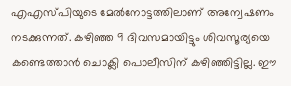എഎസ്പിയുടെ മേൽനോട്ടത്തിലാണ് അന്വേഷണം നടക്കുന്നത്. കഴിഞ്ഞ 9 ദിവസമായിട്ടും ശിവസൂര്യയെ കണ്ടെത്താൻ ചൊക്ലി പൊലീസിന് കഴിഞ്ഞിട്ടില്ല. ഈ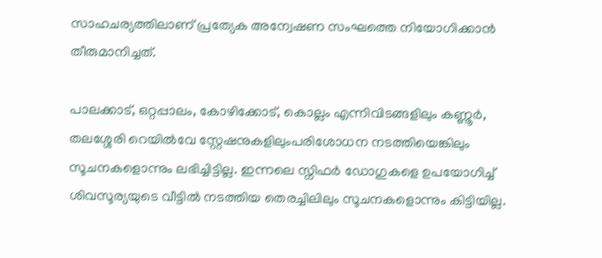സാഹചര്യത്തിലാണ് പ്രത്യേക അന്വേഷണ സംഘത്തെ നിയോഗിക്കാൻ തീരുമാനിച്ചത്.

പാലക്കാട്, ഒറ്റപ്പാലം, കോഴിക്കോട്, കൊല്ലം എന്നിവിടങ്ങളിലും കണ്ണൂർ, തലശ്ശേരി റെയിൽവേ സ്റ്റേഷനുകളിലുംപരിശോധന നടത്തിയെങ്കിലും സൂചനകളൊന്നും ലഭിച്ചിട്ടില്ല. ഇന്നലെ സ്നിഫർ ഡോഗുകളെ ഉപയോഗിച്ച് ശിവസൂര്യയുടെ വീട്ടിൽ നടത്തിയ തെരച്ചിലിലും സൂചനകളൊന്നും കിട്ടിയില്ല.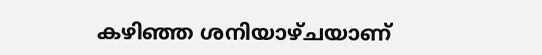കഴിഞ്ഞ ശനിയാഴ്ചയാണ്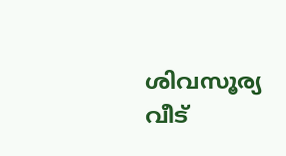ശിവസൂര്യ വീട്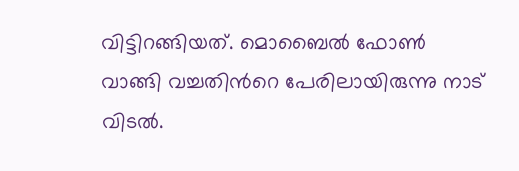വിട്ടിറങ്ങിയത്. മൊബൈൽ ഫോൺ വാങ്ങി വച്ചതിന്‍റെ പേരിലായിരുന്നു നാട് വിടൽ.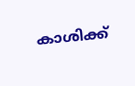കാശിക്ക്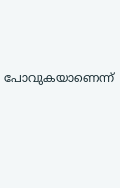പോവുകയാണെന്ന്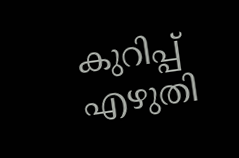കുറിപ്പ് എഴുതി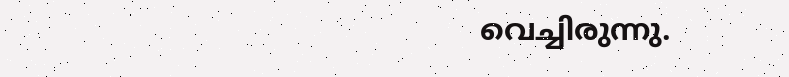വെച്ചിരുന്നു.